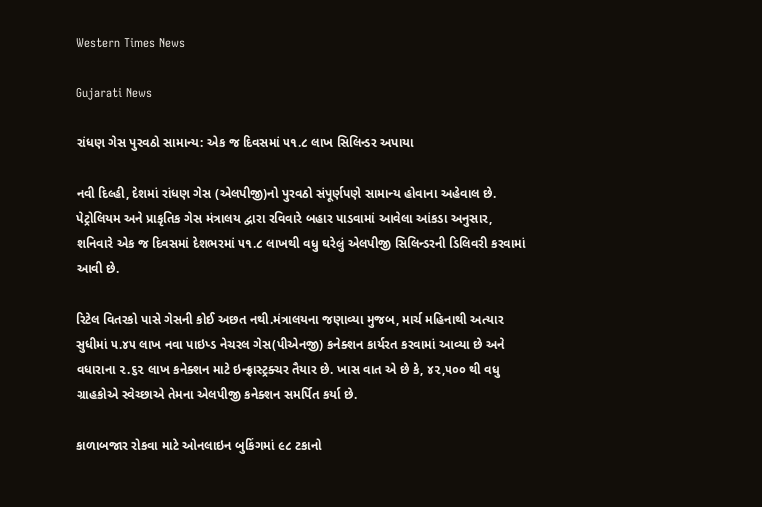Western Times News

Gujarati News

રાંધણ ગેસ પુરવઠો સામાન્ય: એક જ દિવસમાં ૫૧.૮ લાખ સિલિન્ડર અપાયા

નવી દિલ્હી, દેશમાં રાંધણ ગેસ (એલપીજી)નો પુરવઠો સંપૂર્ણપણે સામાન્ય હોવાના અહેવાલ છે. પેટ્રોલિયમ અને પ્રાકૃતિક ગેસ મંત્રાલય દ્વારા રવિવારે બહાર પાડવામાં આવેલા આંકડા અનુસાર, શનિવારે એક જ દિવસમાં દેશભરમાં ૫૧.૮ લાખથી વધુ ઘરેલું એલપીજી સિલિન્ડરની ડિલિવરી કરવામાં આવી છે.

રિટેલ વિતરકો પાસે ગેસની કોઈ અછત નથી.મંત્રાલયના જણાવ્યા મુજબ, માર્ચ મહિનાથી અત્યાર સુધીમાં ૫.૪૫ લાખ નવા પાઇપ્ડ નેચરલ ગેસ(પીએનજી) કનેક્શન કાર્યરત કરવામાં આવ્યા છે અને વધારાના ૨.૬૨ લાખ કનેક્શન માટે ઇન્ફ્રાસ્ટ્રક્ચર તૈયાર છે. ખાસ વાત એ છે કે, ૪૨,૫૦૦ થી વધુ ગ્રાહકોએ સ્વેચ્છાએ તેમના એલપીજી કનેક્શન સમર્પિત કર્યા છે.

કાળાબજાર રોકવા માટે ઓનલાઇન બુકિંગમાં ૯૮ ટકાનો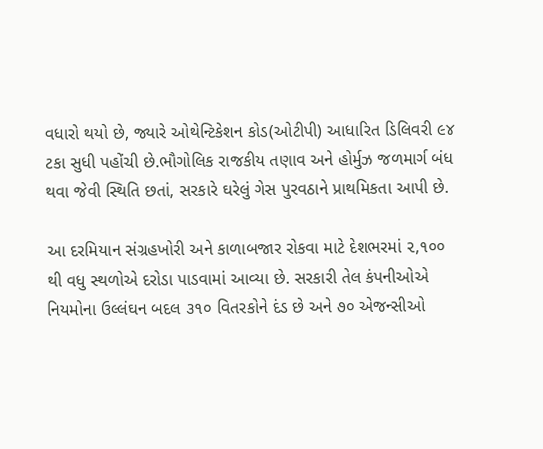વધારો થયો છે, જ્યારે ઓથેન્ટિકેશન કોડ(ઓટીપી) આધારિત ડિલિવરી ૯૪ ટકા સુધી પહોંચી છે.ભૌગોલિક રાજકીય તણાવ અને હોર્મુઝ જળમાર્ગ બંધ થવા જેવી સ્થિતિ છતાં, સરકારે ઘરેલું ગેસ પુરવઠાને પ્રાથમિકતા આપી છે.

આ દરમિયાન સંગ્રહખોરી અને કાળાબજાર રોકવા માટે દેશભરમાં ૨,૧૦૦ થી વધુ સ્થળોએ દરોડા પાડવામાં આવ્યા છે. સરકારી તેલ કંપનીઓએ નિયમોના ઉલ્લંઘન બદલ ૩૧૦ વિતરકોને દંડ છે અને ૭૦ એજન્સીઓ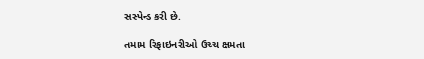સસ્પેન્ડ કરી છે.

તમામ રિફાઇનરીઓ ઉચ્ચ ક્ષમતા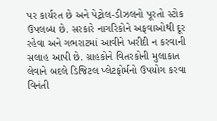પર કાર્યરત છે અને પેટ્રોલ-ડીઝલનો પૂરતો સ્ટોક ઉપલબ્ધ છે. સરકારે નાગરિકોને અફવાઓથી દૂર રહેવા અને ગભરાટમાં આવીને ખરીદી ન કરવાની સલાહ આપી છે. ગ્રાહકોને વિતરકોની મુલાકાત લેવાને બદલે ડિજિટલ પ્લેટફોર્મનો ઉપયોગ કરવા વિનંતી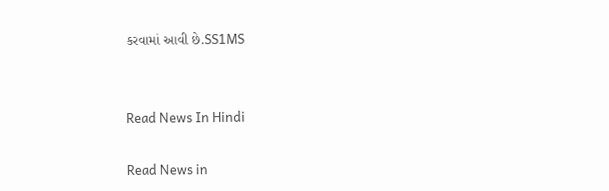કરવામાં આવી છે.SS1MS


Read News In Hindi

Read News in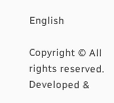English

Copyright © All rights reserved. Developed &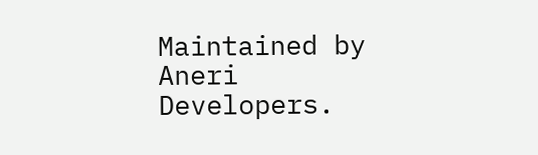Maintained by Aneri Developers.